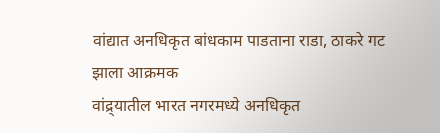वांद्यात अनधिकृत बांधकाम पाडताना राडा, ठाकरे गट झाला आक्रमक
वांद्र्यातील भारत नगरमध्ये अनधिकृत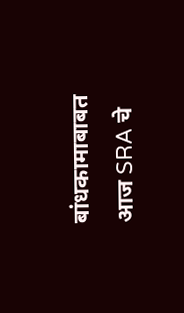बांधकामाबाबत आज SRA चे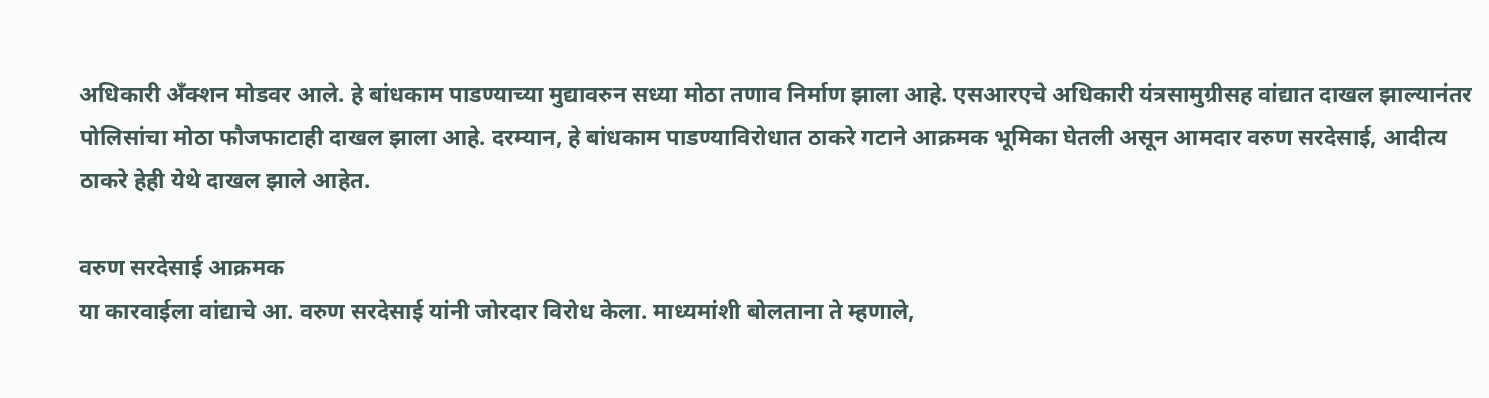अधिकारी अँक्शन मोडवर आले. हे बांधकाम पाडण्याच्या मुद्यावरुन सध्या मोठा तणाव निर्माण झाला आहे. एसआरएचे अधिकारी यंत्रसामुग्रीसह वांद्यात दाखल झाल्यानंतर पोलिसांचा मोठा फौजफाटाही दाखल झाला आहे. दरम्यान, हे बांधकाम पाडण्याविरोधात ठाकरे गटाने आक्रमक भूमिका घेतली असून आमदार वरुण सरदेसाई, आदीत्य ठाकरे हेही येथे दाखल झाले आहेत.

वरुण सरदेसाई आक्रमक
या कारवाईला वांद्याचे आ. वरुण सरदेसाई यांनी जोरदार विरोध केला. माध्यमांशी बोलताना ते म्हणाले,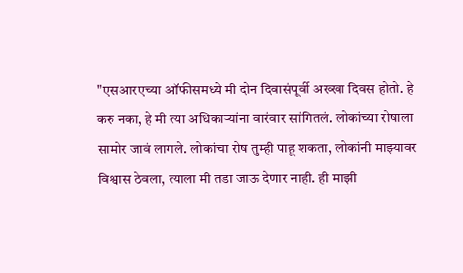"एसआरएच्या ऑफीसमध्ये मी दोन दिवासंपूर्वी अख्खा दिवस होतो. हे करु नका, हे मी त्या अधिकाऱ्यांना वारंवार सांगितलं. लोकांच्या रोषाला सामोर जावं लागले. लोकांचा रोष तुम्ही पाहू शकता, लोकांनी माझ्यावर विश्वास ठेवला, त्याला मी तडा जाऊ देणार नाही. ही माझी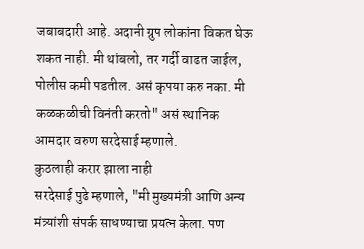जबाबदारी आहे. अदानी ग्रुप लोकांना विकत घेऊ शकत नाही. मी थांबलो, तर गर्दी वाढत जाईल, पोलीस कमी पडतील. असं कृपया करु नका. मी कळकळीची विनंती करतो" असं स्थानिक आमदार वरुण सरदेसाई म्हणाले.
कुठलाही करार झाला नाही
सरदेसाई पुढे म्हणाले, "मी मुख्यमंत्री आणि अन्य मंत्र्यांशी संपर्क साधण्याचा प्रयत्न केला. पण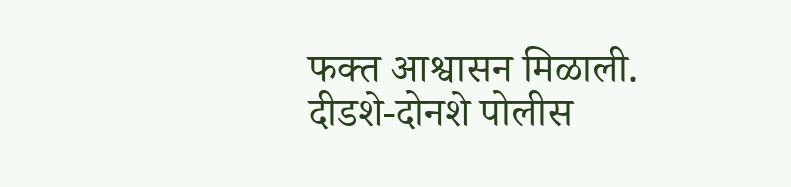फक्त आश्वासन मिळाली. दीडशे-दोनशे पोलीस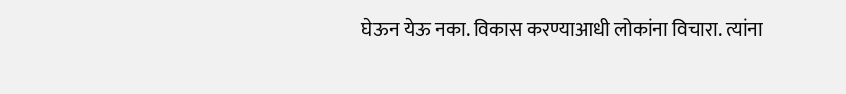घेऊन येऊ नका. विकास करण्याआधी लोकांना विचारा. त्यांना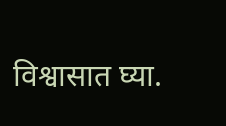विश्वासात घ्या.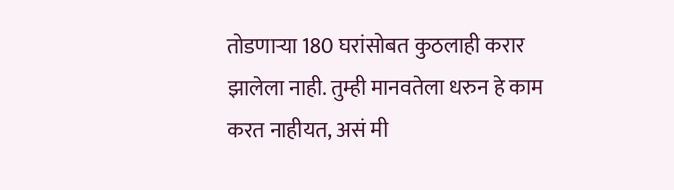तोडणाऱ्या 180 घरांसोबत कुठलाही करार झालेला नाही. तुम्ही मानवतेला धरुन हे काम करत नाहीयत, असं मी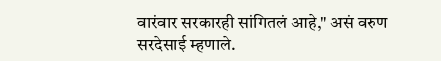वारंवार सरकारही सांगितलं आहे," असं वरुण सरदेसाई म्हणाले.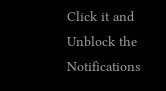Click it and Unblock the Notifications